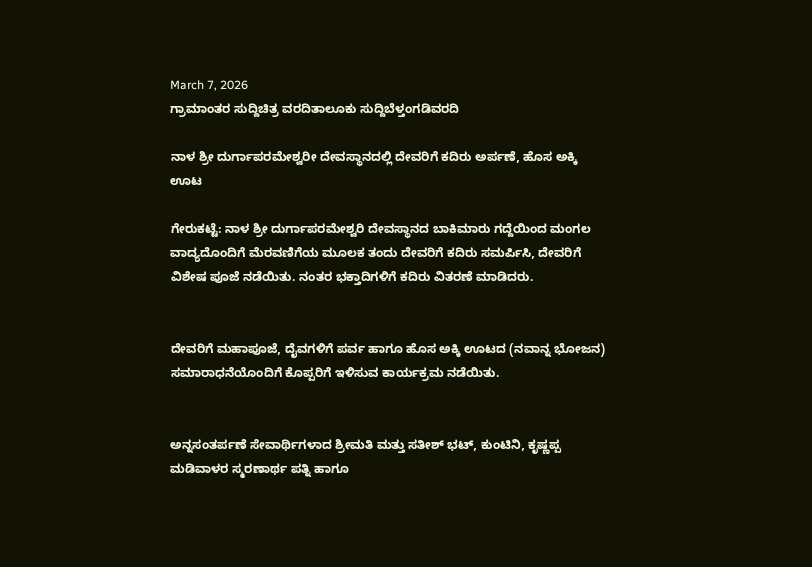March 7, 2026
ಗ್ರಾಮಾಂತರ ಸುದ್ದಿಚಿತ್ರ ವರದಿತಾಲೂಕು ಸುದ್ದಿಬೆಳ್ತಂಗಡಿವರದಿ

ನಾಳ ಶ್ರೀ ದುರ್ಗಾಪರಮೇಶ್ವರೀ ದೇವಸ್ಥಾನದಲ್ಲಿ ದೇವರಿಗೆ ಕದಿರು ಅರ್ಪಣೆ, ಹೊಸ ಅಕ್ಕಿ ಊಟ

ಗೇರುಕಟ್ಟೆ: ನಾಳ ಶ್ರೀ ದುರ್ಗಾಪರಮೇಶ್ವರಿ ದೇವಸ್ಥಾನದ ಬಾಕಿಮಾರು ಗದ್ದೆಯಿಂದ ಮಂಗಲ ವಾದ್ಯದೊಂದಿಗೆ ಮೆರವಣಿಗೆಯ ಮೂಲಕ ತಂದು ದೇವರಿಗೆ ಕದಿರು ಸಮರ್ಪಿಸಿ, ದೇವರಿಗೆ ವಿಶೇಷ ಪೂಜೆ ನಡೆಯಿತು. ನಂತರ ಭಕ್ತಾದಿಗಳಿಗೆ ಕದಿರು ವಿತರಣೆ ಮಾಡಿದರು.


ದೇವರಿಗೆ ಮಹಾಪೂಜೆ, ದೈವಗಳಿಗೆ ಪರ್ವ ಹಾಗೂ ಹೊಸ ಅಕ್ಕಿ ಊಟದ (ನವಾನ್ನ ಭೋಜನ) ಸಮಾರಾಧನೆಯೊಂದಿಗೆ ಕೊಪ್ಪರಿಗೆ ಇಳಿಸುವ ಕಾರ್ಯಕ್ರಮ ನಡೆಯಿತು.


ಅನ್ನಸಂತರ್ಪಣೆ ಸೇವಾರ್ಥಿಗಳಾದ ಶ್ರೀಮತಿ ಮತ್ತು ಸತೀಶ್ ಭಟ್, ಕುಂಟಿನಿ, ಕೃಷ್ಣಪ್ಪ ಮಡಿವಾಳರ ಸ್ಮರಣಾರ್ಥ ಪತ್ನಿ ಹಾಗೂ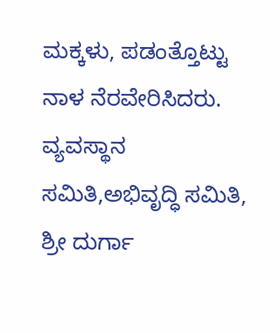ಮಕ್ಕಳು, ಪಡಂತ್ತೊಟ್ಟು ನಾಳ ನೆರವೇರಿಸಿದರು. ವ್ಯವಸ್ಥಾನ ಸಮಿತಿ,ಅಭಿವೃದ್ಧಿ ಸಮಿತಿ, ಶ್ರೀ ದುರ್ಗಾ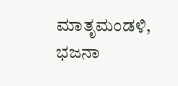ಮಾತೃಮಂಡಳಿ, ಭಜನಾ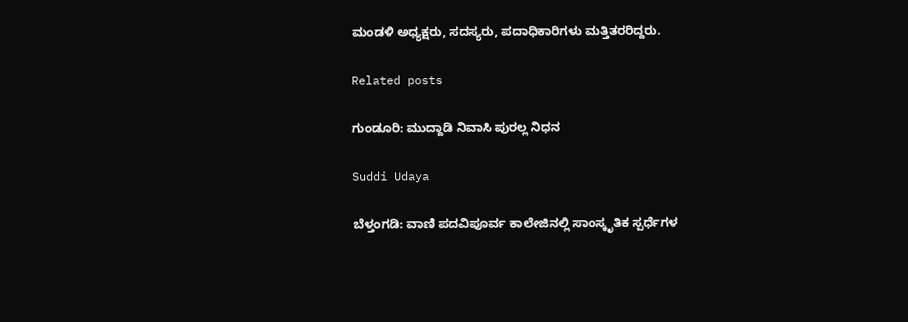ಮಂಡಳಿ ಅಧ್ಯಕ್ಷರು, ಸದಸ್ಯರು, ಪದಾಧಿಕಾರಿಗಳು ಮತ್ತಿತರರಿದ್ದರು.

Related posts

ಗುಂಡೂರಿ: ಮುದ್ದಾಡಿ ನಿವಾಸಿ ಪುರಲ್ಲ ನಿಧನ

Suddi Udaya

ಬೆಳ್ತಂಗಡಿ: ವಾಣಿ ಪದವಿಪೂರ್ವ ಕಾಲೇಜಿನಲ್ಲಿ ಸಾಂಸ್ಕೃತಿಕ ಸ್ಪರ್ಧೆಗಳ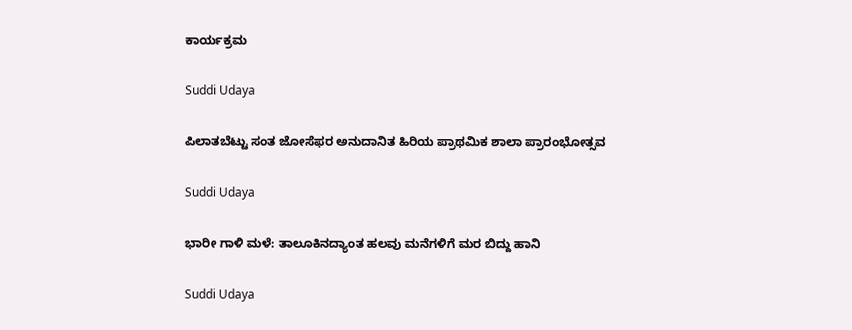ಕಾರ್ಯಕ್ರಮ

Suddi Udaya

ಪಿಲಾತಬೆಟ್ಟು ಸಂತ ಜೋಸೆಫರ ಅನುದಾನಿತ ಹಿರಿಯ ಪ್ರಾಥಮಿಕ ಶಾಲಾ ಪ್ರಾರಂಭೋತ್ಸವ

Suddi Udaya

ಭಾರೀ ಗಾಳಿ ಮಳೆ: ತಾಲೂಕಿನದ್ಯಾಂತ ಹಲವು ಮನೆಗಳಿಗೆ ಮರ ಬಿದ್ದು ಹಾನಿ

Suddi Udaya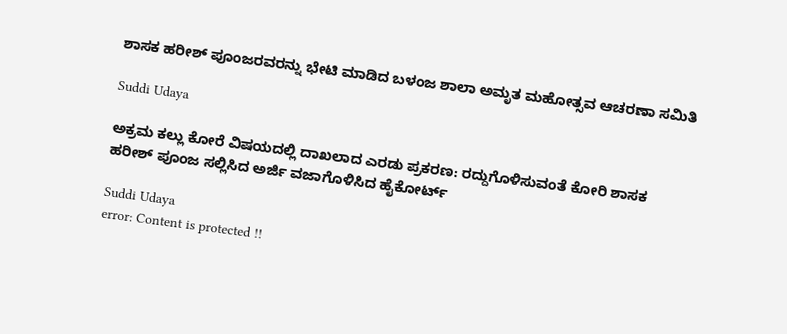ಶಾಸಕ ಹರೀಶ್ ಪೂಂಜರವರನ್ನು ಭೇಟಿ ಮಾಡಿದ ಬಳಂಜ ಶಾಲಾ ಅಮೃತ ಮಹೋತ್ಸವ ಆಚರಣಾ ಸಮಿತಿ

Suddi Udaya

ಅಕ್ರಮ ಕಲ್ಲು ಕೋರೆ ವಿಷಯದಲ್ಲಿ ದಾಖಲಾದ ಎರಡು ಪ್ರಕರಣ: ರದ್ದುಗೊಳಿಸುವಂತೆ ಕೋರಿ ಶಾಸಕ ಹರೀಶ್ ಪೂಂಜ ಸಲ್ಲಿಸಿದ ಅರ್ಜಿ ವಜಾಗೊಳಿಸಿದ ಹೈಕೋರ್ಟ್

Suddi Udaya
error: Content is protected !!